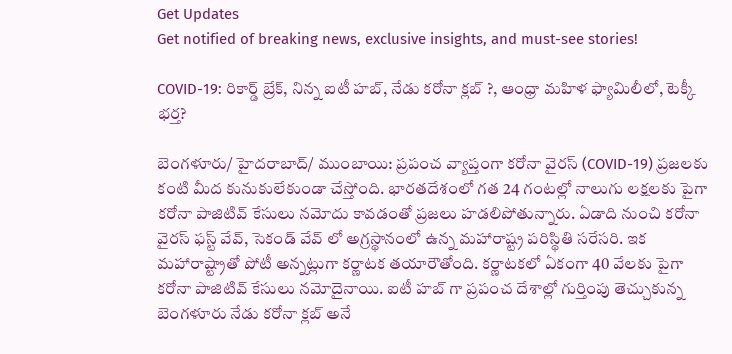Get Updates
Get notified of breaking news, exclusive insights, and must-see stories!

COVID-19: రికార్డ్ బ్రేక్, నిన్న ఐటీ హబ్, నేడు కరోనా క్లబ్ ?, ఆంధ్రా మహిళ ఫ్యామిలీలో, టెక్కీ భర్త?

బెంగళూరు/ హైదరాబాద్/ ముంబాయి: ప్రపంచ వ్యాప్తంగా కరోనా వైరస్ (COVID-19) ప్రజలకు కంటి మీద కునుకులేకుండా చేస్తోంది. భారతదేశంలో గత 24 గంటల్లో నాలుగు లక్షలకు పైగా కరోనా పాజిటివ్ కేసులు నమోదు కావడంతో ప్రజలు హడలిపోతున్నారు. ఏడాది నుంచి కరోనా వైరస్ ఫస్ట్ వేవ్, సెకండ్ వేవ్ లో అగ్రస్థానంలో ఉన్న మహారాష్ట్ర పరిస్థితి సరేసరి. ఇక మహారాష్ట్రాతో పోటీ అన్నట్లుగా కర్ణాటక తయారౌతోంది. కర్ణాటకలో ఏకంగా 40 వేలకు పైగా కరోనా పాజిటివ్ కేసులు నమోదైనాయి. ఐటీ హబ్ గా ప్రపంచ దేశాల్లో గుర్తింపు తెచ్చుకున్న బెంగళూరు నేడు కరోనా క్లబ్ అనే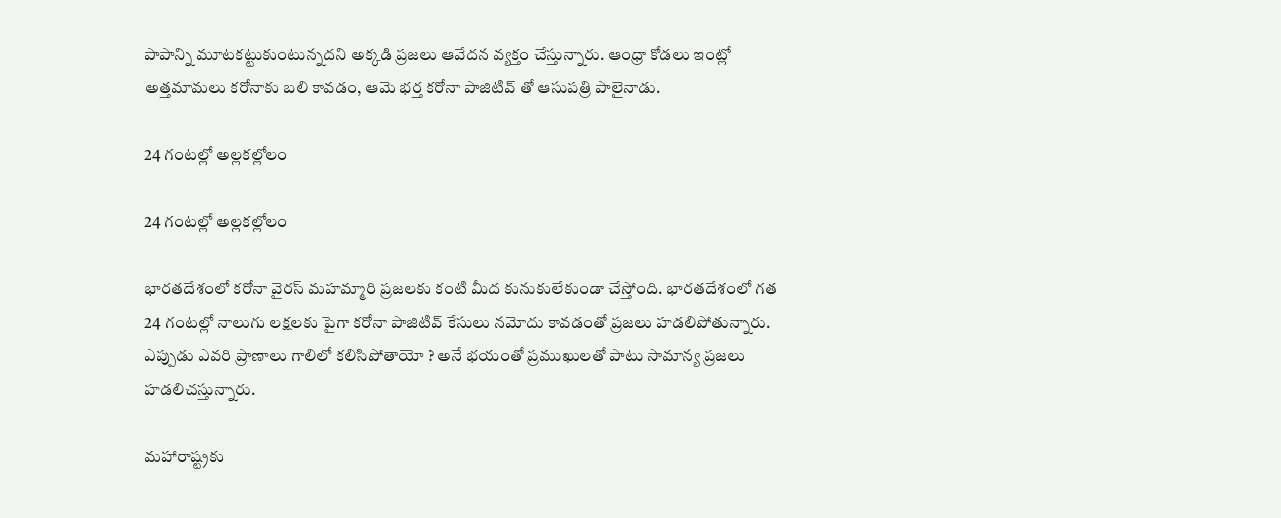పాపాన్ని మూటకట్టుకుంటున్నదని అక్కడి ప్రజలు ఆవేదన వ్యక్తం చేస్తున్నారు. ఆంధ్రా కోడలు ఇంట్లో అత్తమామలు కరోనాకు బలి కావడం, ఆమె భర్త కరోనా పాజిటివ్ తో ఆసుపత్రి పాలైనాడు.

24 గంటల్లో అల్లకల్లోలం

24 గంటల్లో అల్లకల్లోలం

భారతదేశంలో కరోనా వైరస్ మహమ్మారి ప్రజలకు కంటి మీద కునుకులేకుండా చేస్తోంది. భారతదేశంలో గత 24 గంటల్లో నాలుగు లక్షలకు పైగా కరోనా పాజిటివ్ కేసులు నమోదు కావడంతో ప్రజలు హడలిపోతున్నారు. ఎప్పుడు ఎవరి ప్రాణాలు గాలిలో కలిసిపోతాయో ? అనే భయంతో ప్రముఖులతో పాటు సామాన్య ప్రజలు హడలిచస్తున్నారు.

మహారాష్ట్రకు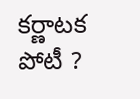కర్ణాటక పోటీ ?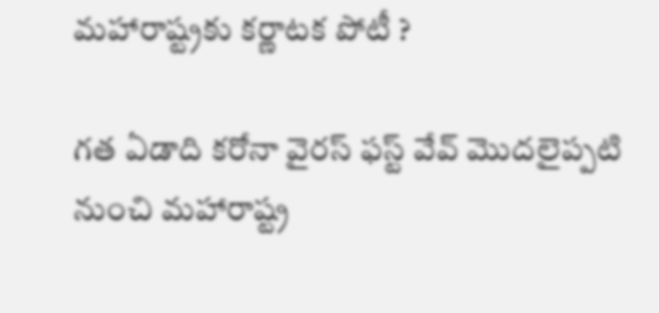మహారాష్ట్రకు కర్ణాటక పోటీ ?

గత ఏడాది కరోనా వైరస్ ఫస్ట్ వేవ్ మొదలైప్పటి నుంచి మహారాష్ట్ర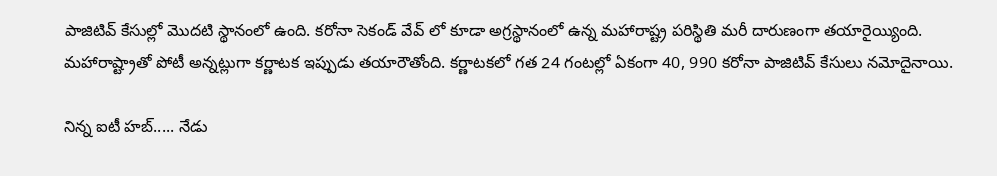పాజిటివ్ కేసుల్లో మొదటి స్థానంలో ఉంది. కరోనా సెకండ్ వేవ్ లో కూడా అగ్రస్థానంలో ఉన్న మహారాష్ట్ర పరిస్థితి మరీ దారుణంగా తయారైయ్యింది. మహారాష్ట్రాతో పోటీ అన్నట్లుగా కర్ణాటక ఇప్పుడు తయారౌతోంది. కర్ణాటకలో గత 24 గంటల్లో ఏకంగా 40, 990 కరోనా పాజిటివ్ కేసులు నమోదైనాయి.

నిన్న ఐటీ హబ్..... నేడు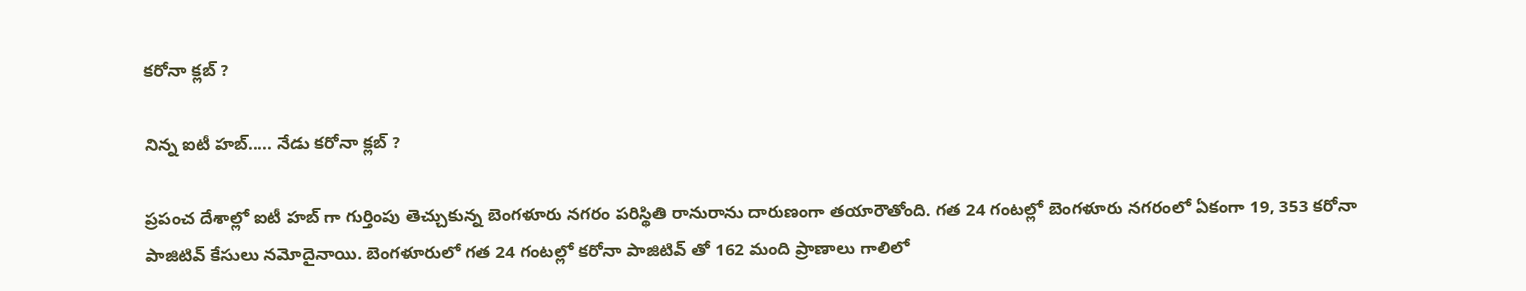కరోనా క్లబ్ ?

నిన్న ఐటీ హబ్..... నేడు కరోనా క్లబ్ ?

ప్రపంచ దేశాల్లో ఐటీ హబ్ గా గుర్తింపు తెచ్చుకున్న బెంగళూరు నగరం పరిస్థితి రానురాను దారుణంగా తయారౌతోంది. గత 24 గంటల్లో బెంగళూరు నగరంలో ఏకంగా 19, 353 కరోనా పాజిటివ్ కేసులు నమోదైనాయి. బెంగళూరులో గత 24 గంటల్లో కరోనా పాజిటివ్ తో 162 మంది ప్రాణాలు గాలిలో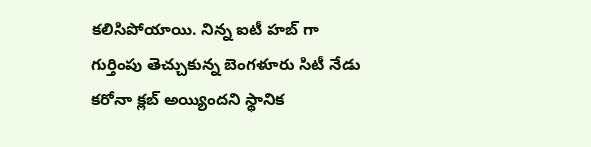కలిసిపోయాయి. నిన్న ఐటీ హబ్ గా గుర్తింపు తెచ్చుకున్న బెంగళూరు సిటీ నేడు కరోనా క్లబ్ అయ్యిందని స్థానిక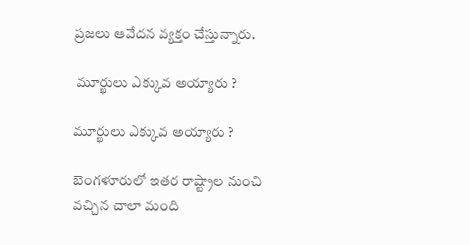ప్రజలు ఆవేదన వ్యక్తం చేస్తున్నారు.

 మూర్ఖులు ఎక్కువ అయ్యారు ?

మూర్ఖులు ఎక్కువ అయ్యారు ?

బెంగళూరులో ఇతర రాష్ట్రాల నుంచి వచ్చిన చాలా మంది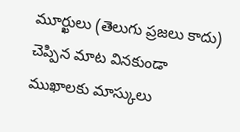మూర్ఖులు (తెలుగు ప్రజలు కాదు) చెప్పిన మాట వినకుండా ముఖాలకు మాస్కులు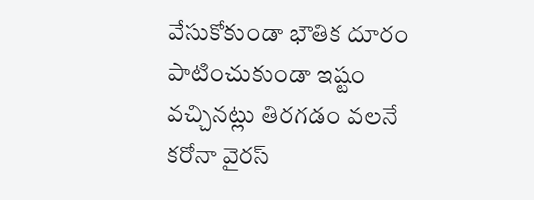వేసుకోకుండా భౌతిక దూరం పాటించుకుండా ఇష్టం వచ్చినట్లు తిరగడం వలనే కరోనా వైరస్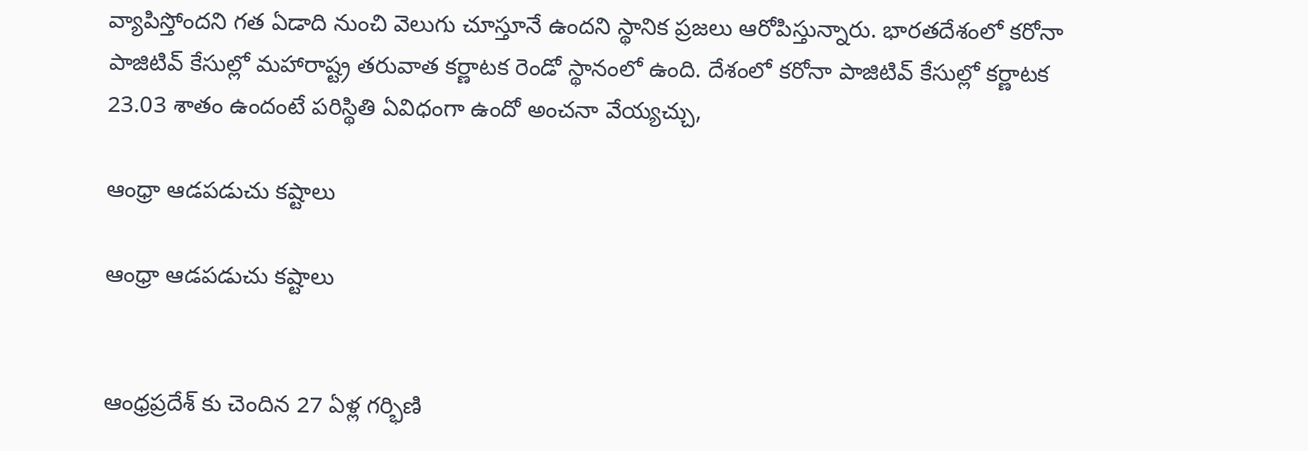వ్యాపిస్తోందని గత ఏడాది నుంచి వెలుగు చూస్తూనే ఉందని స్థానిక ప్రజలు ఆరోపిస్తున్నారు. భారతదేశంలో కరోనా పాజిటివ్ కేసుల్లో మహారాష్ట్ర తరువాత కర్ణాటక రెండో స్థానంలో ఉంది. దేశంలో కరోనా పాజిటివ్ కేసుల్లో కర్ణాటక 23.03 శాతం ఉందంటే పరిస్థితి ఏవిధంగా ఉందో అంచనా వేయ్యచ్చు,

ఆంధ్రా ఆడపడుచు కష్టాలు

ఆంధ్రా ఆడపడుచు కష్టాలు


ఆంధ్రప్రదేశ్ కు చెందిన 27 ఏళ్ల గర్భిణి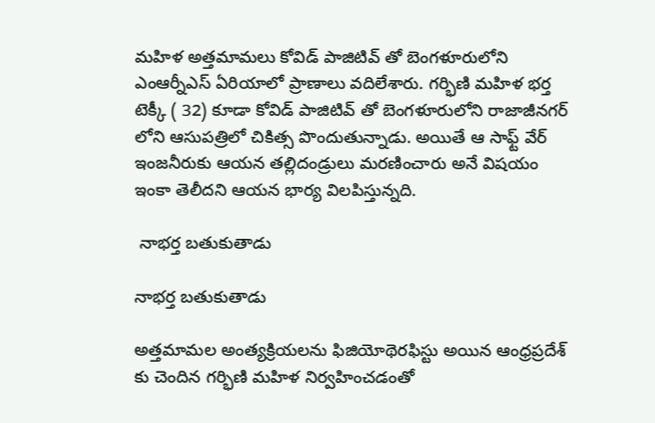మహిళ అత్తమామలు కోవిడ్ పాజిటివ్ తో బెంగళూరులోని ఎంఆర్నీఎస్ ఏరియాలో ప్రాణాలు వదిలేశారు. గర్భిణి మహిళ భర్త టెక్కీ ( 32) కూడా కోవిడ్ పాజిటివ్ తో బెంగళూరులోని రాజాజీనగర్ లోని ఆసుపత్రిలో చికిత్స పొందుతున్నాడు. అయితే ఆ సాఫ్ట్ వేర్ ఇంజనీరుకు ఆయన తల్లిదండ్రులు మరణించారు అనే విషయం ఇంకా తెలీదని ఆయన భార్య విలపిస్తున్నది.

 నాభర్త బతుకుతాడు

నాభర్త బతుకుతాడు

అత్తమామల అంత్యక్రియలను ఫిజియోథెరఫిస్టు అయిన ఆంధ్రప్రదేశ్ కు చెందిన గర్భిణి మహిళ నిర్వహించడంతో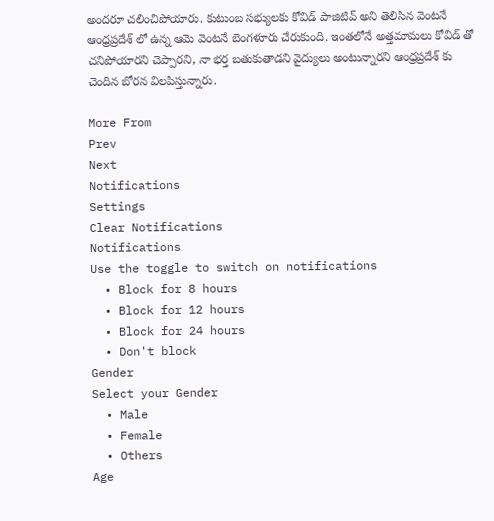అందరూ చలించిపోయారు. కుటుంబ సభ్యులకు కోవిడ్ పాజిటివ్ అని తెలిసిన వెంటనే ఆంధ్రప్రదేశ్ లో ఉన్న ఆమె వెంటనే బెంగళూరు చేరుకుంది. ఇంతలోనే అత్తమామలు కోవిడ్ తో చనిపోయారని చెప్పారని, నా భర్త బతుకుతాడని వైద్యులు అంటున్నారని ఆంధ్రప్రదేశ్ కు చెందిన బోరన విలపిస్తున్నారు.

More From
Prev
Next
Notifications
Settings
Clear Notifications
Notifications
Use the toggle to switch on notifications
  • Block for 8 hours
  • Block for 12 hours
  • Block for 24 hours
  • Don't block
Gender
Select your Gender
  • Male
  • Female
  • Others
Age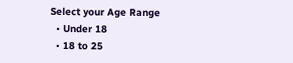Select your Age Range
  • Under 18
  • 18 to 25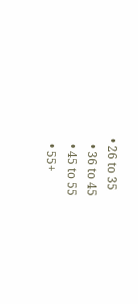• 26 to 35
  • 36 to 45
  • 45 to 55
  • 55+